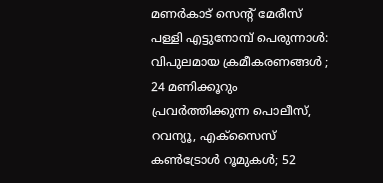മണർകാട് സെന്റ് മേരീസ് പള്ളി എട്ടുനോമ്പ് പെരുന്നാൾ: വിപുലമായ ക്രമീകരണങ്ങൾ ; 24 മണിക്കൂറും പ്രവർത്തിക്കുന്ന പൊലീസ്, റവന്യൂ, എക്സൈസ് കൺട്രോൾ റൂമുകൾ; 52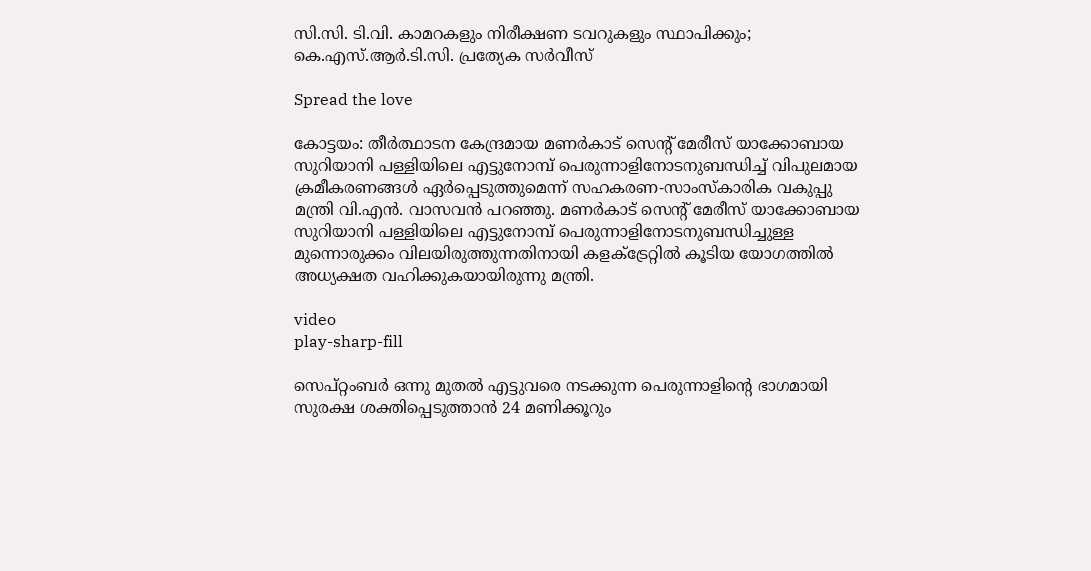സി.സി. ടി.വി. കാമറകളും നിരീക്ഷണ ടവറുകളും സ്ഥാപിക്കും; കെ.എസ്.ആർ.ടി.സി. പ്രത്യേക സർവീസ്

Spread the love

കോട്ടയം: തീർത്ഥാടന കേന്ദ്രമായ മണർകാട് സെന്റ് മേരീസ് യാക്കോബായ സുറിയാനി പള്ളിയിലെ എട്ടുനോമ്പ് പെരുന്നാളിനോടനുബന്ധിച്ച് വിപുലമായ ക്രമീകരണങ്ങൾ ഏർപ്പെടുത്തുമെന്ന് സഹകരണ-സാംസ്‌കാരിക വകുപ്പു മന്ത്രി വി.എൻ. വാസവൻ പറഞ്ഞു. മണർകാട് സെന്റ് മേരീസ് യാക്കോബായ സുറിയാനി പള്ളിയിലെ എട്ടുനോമ്പ് പെരുന്നാളിനോടനുബന്ധിച്ചുള്ള മുന്നൊരുക്കം വിലയിരുത്തുന്നതിനായി കളക്ട്രേറ്റിൽ കൂടിയ യോഗത്തിൽ അധ്യക്ഷത വഹിക്കുകയായിരുന്നു മന്ത്രി.

video
play-sharp-fill

സെപ്റ്റംബർ ഒന്നു മുതൽ എട്ടുവരെ നടക്കുന്ന പെരുന്നാളിന്റെ ഭാഗമായി സുരക്ഷ ശക്തിപ്പെടുത്താൻ 24 മണിക്കൂറും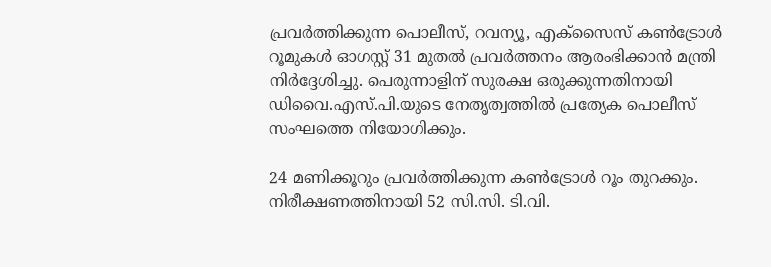പ്രവർത്തിക്കുന്ന പൊലീസ്, റവന്യൂ, എക്സൈസ് കൺട്രോൾ റൂമുകൾ ഓഗസ്റ്റ് 31 മുതൽ പ്രവർത്തനം ആരംഭിക്കാൻ മന്ത്രി നിർദ്ദേശിച്ചു. പെരുന്നാളിന് സുരക്ഷ ഒരുക്കുന്നതിനായി ഡിവൈ.എസ്.പി.യുടെ നേതൃത്വത്തിൽ പ്രത്യേക പൊലീസ് സംഘത്തെ നിയോഗിക്കും.

24 മണിക്കൂറും പ്രവർത്തിക്കുന്ന കൺട്രോൾ റൂം തുറക്കും. നിരീക്ഷണത്തിനായി 52 സി.സി. ടി.വി.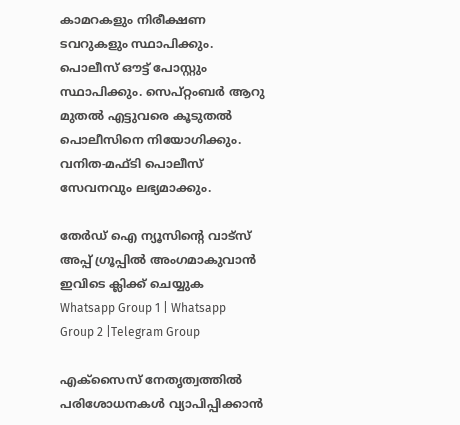കാമറകളും നിരീക്ഷണ ടവറുകളും സ്ഥാപിക്കും. പൊലീസ് ഔട്ട് പോസ്റ്റും സ്ഥാപിക്കും. സെപ്റ്റംബർ ആറു മുതൽ എട്ടുവരെ കൂടുതൽ പൊലീസിനെ നിയോഗിക്കും. വനിത-മഫ്ടി പൊലീസ് സേവനവും ലഭ്യമാക്കും.

തേർഡ് ഐ ന്യൂസിന്റെ വാട്സ് അപ്പ് ഗ്രൂപ്പിൽ അംഗമാകുവാൻ ഇവിടെ ക്ലിക്ക് ചെയ്യുക
Whatsapp Group 1 | Whatsapp Group 2 |Telegram Group

എക്സൈസ് നേതൃത്വത്തിൽ പരിശോധനകൾ വ്യാപിപ്പിക്കാൻ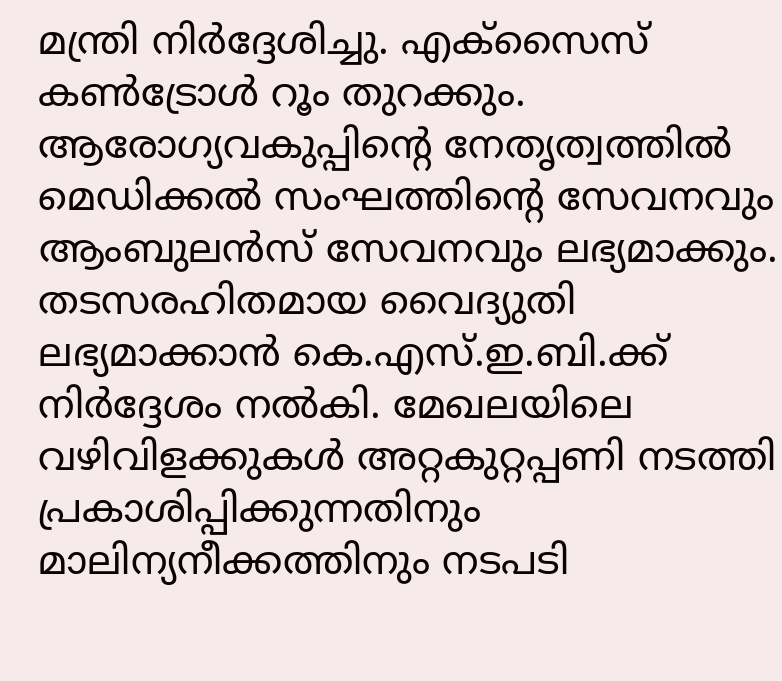മന്ത്രി നിർദ്ദേശിച്ചു. എക്സൈസ് കൺട്രോൾ റൂം തുറക്കും. ആരോഗ്യവകുപ്പിന്റെ നേതൃത്വത്തിൽ മെഡിക്കൽ സംഘത്തിന്റെ സേവനവും ആംബുലൻസ് സേവനവും ലഭ്യമാക്കും. തടസരഹിതമായ വൈദ്യുതി ലഭ്യമാക്കാൻ കെ.എസ്.ഇ.ബി.ക്ക് നിർദ്ദേശം നൽകി. മേഖലയിലെ വഴിവിളക്കുകൾ അറ്റകുറ്റപ്പണി നടത്തി പ്രകാശിപ്പിക്കുന്നതിനും മാലിന്യനീക്കത്തിനും നടപടി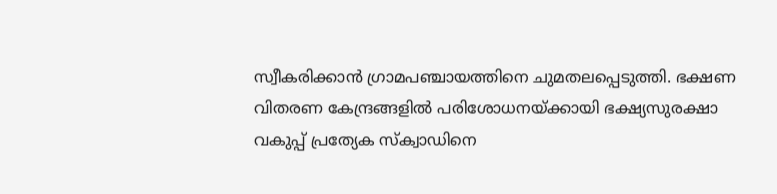സ്വീകരിക്കാൻ ഗ്രാമപഞ്ചായത്തിനെ ചുമതലപ്പെടുത്തി. ഭക്ഷണ വിതരണ കേന്ദ്രങ്ങളിൽ പരിശോധനയ്ക്കായി ഭക്ഷ്യസുരക്ഷാ വകുപ്പ് പ്രത്യേക സ്‌ക്വാഡിനെ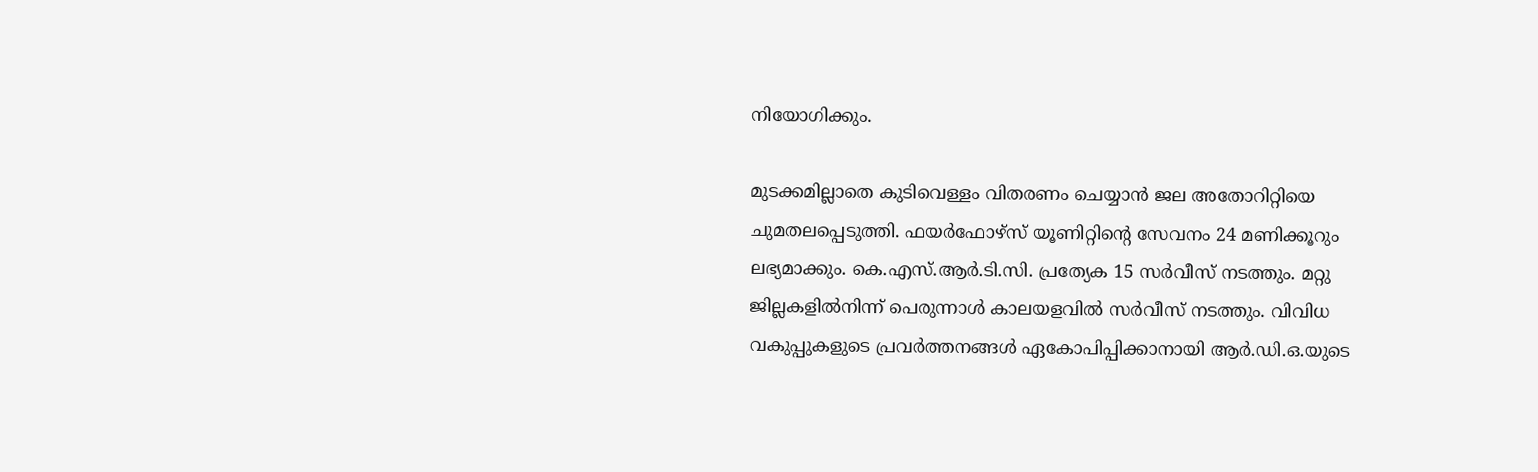നിയോഗിക്കും.

മുടക്കമില്ലാതെ കുടിവെള്ളം വിതരണം ചെയ്യാൻ ജല അതോറിറ്റിയെ ചുമതലപ്പെടുത്തി. ഫയർഫോഴ്സ് യൂണിറ്റിന്റെ സേവനം 24 മണിക്കൂറും ലഭ്യമാക്കും. കെ.എസ്.ആർ.ടി.സി. പ്രത്യേക 15 സർവീസ് നടത്തും. മറ്റു ജില്ലകളിൽനിന്ന് പെരുന്നാൾ കാലയളവിൽ സർവീസ് നടത്തും. വിവിധ വകുപ്പുകളുടെ പ്രവർത്തനങ്ങൾ ഏകോപിപ്പിക്കാനായി ആർ.ഡി.ഒ.യുടെ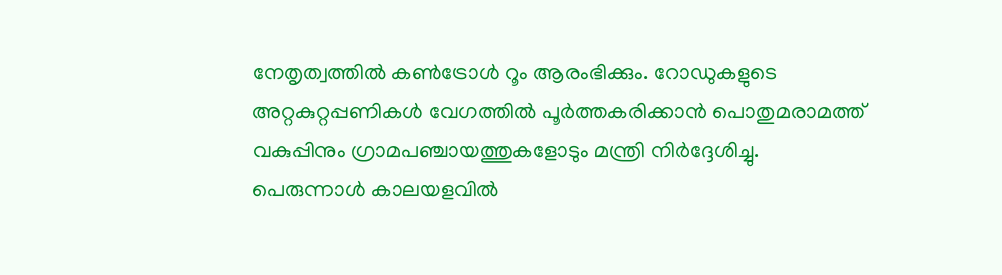നേതൃത്വത്തിൽ കൺട്രോൾ റൂം ആരംഭിക്കും. റോഡുകളുടെ അറ്റകുറ്റപ്പണികൾ വേഗത്തിൽ പൂർത്തകരിക്കാൻ പൊതുമരാമത്ത് വകുപ്പിനും ഗ്രാമപഞ്ചായത്തുകളോടും മന്ത്രി നിർദ്ദേശിച്ചു.
പെരുന്നാൾ കാലയളവിൽ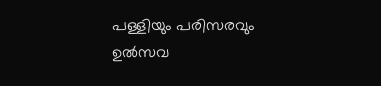പള്ളിയും പരിസരവും ഉൽസവ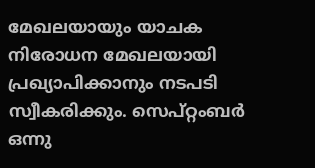മേഖലയായും യാചക നിരോധന മേഖലയായി പ്രഖ്യാപിക്കാനും നടപടി സ്വീകരിക്കും. സെപ്റ്റംബർ ഒന്നു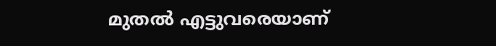മുതൽ എട്ടുവരെയാണ്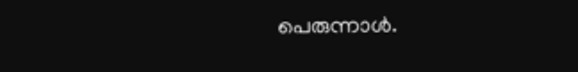പെരുന്നാൾ.